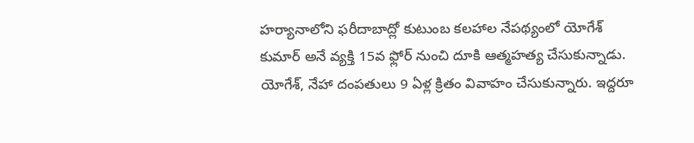హర్యానాలోని ఫరీదాబాద్లో కుటుంబ కలహాల నేపథ్యంలో యోగేశ్ కుమార్ అనే వ్యక్తి 15వ ఫ్లోర్ నుంచి దూకి ఆత్మహత్య చేసుకున్నాడు. యోగేశ్, నేహా దంపతులు 9 ఏళ్ల క్రితం వివాహం చేసుకున్నారు. ఇద్దరూ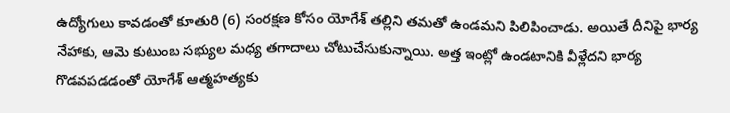ఉద్యోగులు కావడంతో కూతురి (6) సంరక్షణ కోసం యోగేశ్ తల్లిని తమతో ఉండమని పిలిపించాడు. అయితే దీనిపై భార్య నేహాకు, ఆమె కుటుంబ సభ్యుల మధ్య తగాదాలు చోటుచేసుకున్నాయి. అత్త ఇంట్లో ఉండటానికి వీళ్లేదని భార్య గొడవపడడంతో యోగేశ్ ఆత్మహత్యకు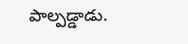పాల్పడ్డాడు.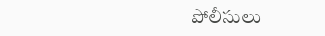పోలీసులు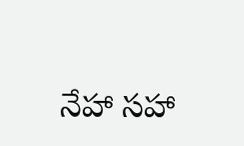నేహా సహా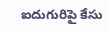ఐదుగురిపై కేసు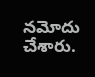నమోదు చేశారు.